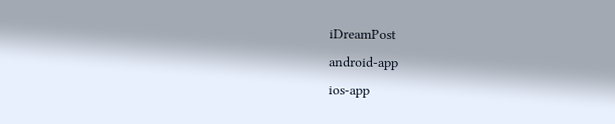iDreamPost
android-app
ios-app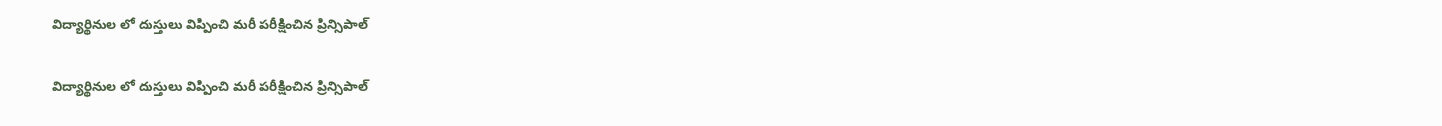విద్యార్థినుల లో దుస్తులు విప్పించి మరీ పరీక్షించిన ప్రిన్సిపాల్

విద్యార్థినుల లో దుస్తులు విప్పించి మరీ పరీక్షించిన ప్రిన్సిపాల్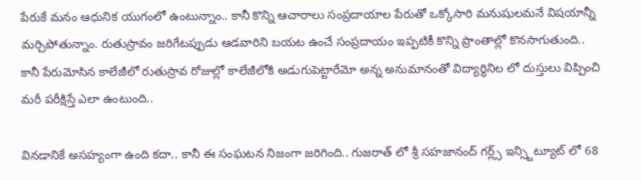పేరుకే మనం ఆధునిక యుగంలో ఉంటున్నాం.. కానీ కొన్ని ఆచారాలు సంప్రదాయాల పేరుతో ఒక్కోసారి మనుషులమనే విషయాన్నీ మర్చిపోతున్నాం. రుతుస్రావం జరిగేటప్పుడు ఆడవారిని బయట ఉంచే సంప్రదాయం ఇప్పటికీ కొన్ని ప్రాంతాల్లో కొనసాగుతుంది.. కానీ పేరుమోసిన కాలేజీలో రుతుస్రావ రోజుల్లో కాలేజీలోకి అడుగుపెట్టారేమో అన్న అనుమానంతో విద్యార్థినిల లో దుస్తులు విప్పించి మరీ పరీక్షిస్తే ఎలా ఉంటుంది..

వినడానికే అసహ్యంగా ఉంది కదా.. కానీ ఈ సంఘటన నిజంగా జరిగింది.. గుజరాత్ లో శ్రీ సహజానంద్ గర్ల్స్ ఇన్స్టిట్యూట్ లో 68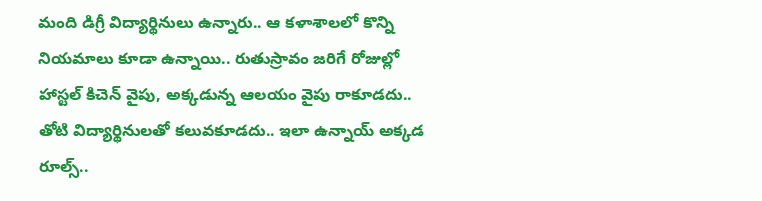మంది డిగ్రీ విద్యార్థినులు ఉన్నారు.. ఆ కళాశాలలో కొన్ని నియమాలు కూడా ఉన్నాయి.. రుతుస్రావం జరిగే రోజుల్లో హాస్టల్ కిచెన్ వైపు, అక్కడున్న ఆలయం వైపు రాకూడదు.. తోటి విద్యార్థినులతో కలువకూడదు.. ఇలా ఉన్నాయ్ అక్కడ రూల్స్..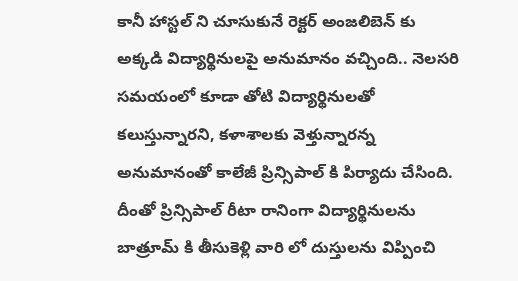కానీ హాస్టల్ ని చూసుకునే రెక్టర్ అంజలిబెన్ కు అక్కడి విద్యార్థినులపై అనుమానం వచ్చింది.. నెలసరి సమయంలో కూడా తోటి విద్యార్థినులతో కలుస్తున్నారని, కళాశాలకు వెళ్తున్నారన్న అనుమానంతో కాలేజీ ప్రిన్సిపాల్ కి పిర్యాదు చేసింది. దీంతో ప్రిన్సిపాల్ రీటా రానింగా విద్యార్థినులను బాత్రూమ్ కి తీసుకెళ్లి వారి లో దుస్తులను విప్పించి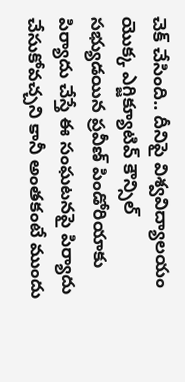చెక్ చేసింది.. దీనిపై విశ్వవిద్యాలయం యొక్క ఎగ్జిక్యూటివ్ కౌన్సిల్ సభ్యుడయిన ప్రవీణ్ పిండోరియాకు పిర్యాదు చేస్తే ఈ సంఘటనపై పిర్యాదు చేసుకోవచ్చని కానీ అంతకంటే ముందు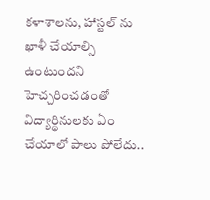కళాశాలను, హాస్టల్ ను ఖాళీ చేయాల్సి ఉంటుందని హెచ్చరించడంతో విద్యార్థినులకు ఏం చేయాలో పాలు పోలేదు..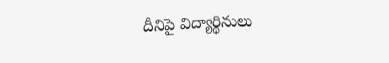దీనిపై విద్యార్థినులు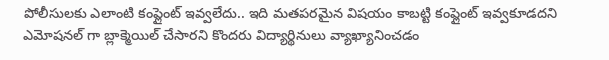పోలీసులకు ఎలాంటి కంప్లైంట్ ఇవ్వలేదు.. ఇది మతపరమైన విషయం కాబట్టి కంప్లైంట్ ఇవ్వకూడదని ఎమోషనల్ గా బ్లాక్మెయిల్ చేసారని కొందరు విద్యార్థినులు వ్యాఖ్యానించడం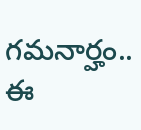గమనార్హం.. ఈ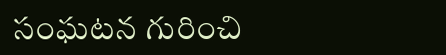సంఘటన గురించి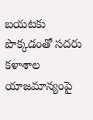బయటకు పొక్కడంతో సదరు కళాశాల యాజమాన్యంపై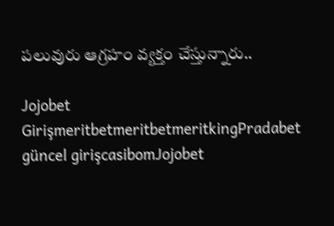పలువురు ఆగ్రహం వ్యక్తం చేస్తున్నారు..

Jojobet GirişmeritbetmeritbetmeritkingPradabet güncel girişcasibomJojobet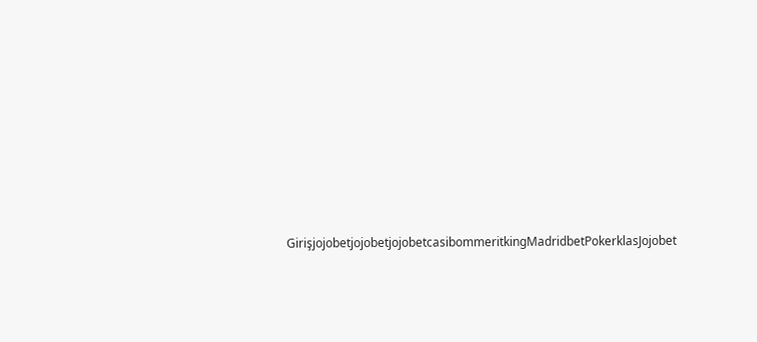GirişjojobetjojobetjojobetcasibommeritkingMadridbetPokerklasJojobet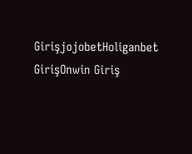GirişjojobetHoliganbet GirişOnwin Giriş